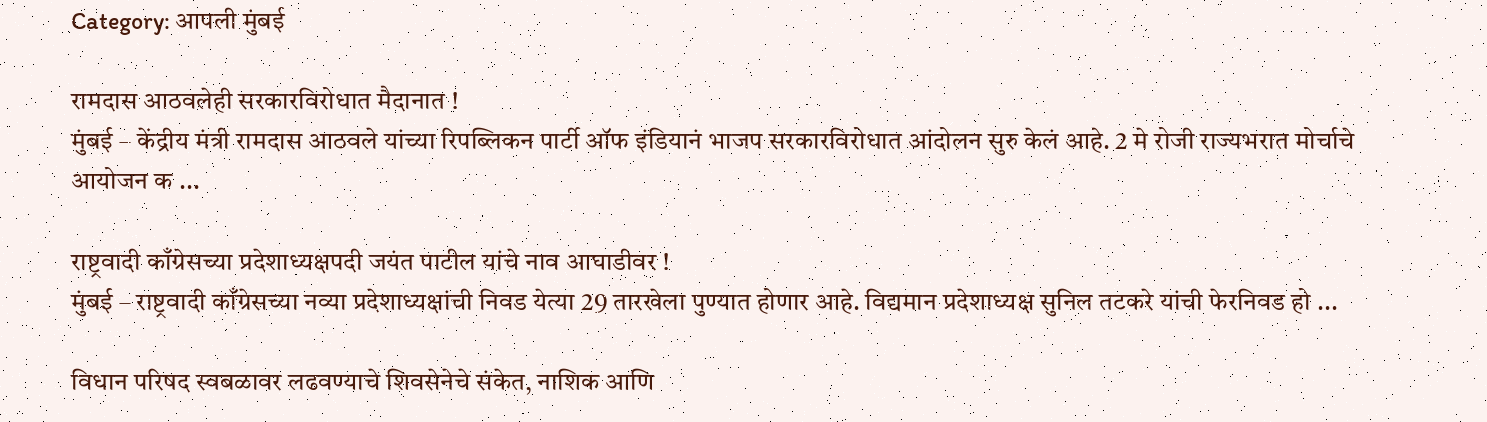Category: आपली मुंबई

रामदास आठवलेही सरकारविरोधात मैदानात !
मुंबई – केंद्रीय मंत्री रामदास आठवले यांच्या रिपब्लिकन पार्टी ऑफ इंडियानं भाजप सरकारविरोधात आंदोलन सुरु केलं आहे. 2 मे रोजी राज्यभरात मोर्चाचे आयोजन क ...

राष्ट्रवादी काँग्रेसच्या प्रदेशाध्यक्षपदी जयंत पाटील यांचे नाव आघाडीवर !
मुंबई – राष्ट्रवादी काँग्रेसच्या नव्या प्रदेशाध्यक्षांची निवड येत्या 29 तारखेला पुण्यात होणार आहे. विद्यमान प्रदेशाध्यक्ष सुनिल तटकरे यांची फेरनिवड हो ...

विधान परिषद स्वबळावर लढवण्याचे शिवसेनेचे संकेत, नाशिक आणि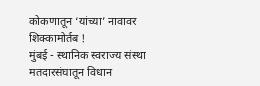कोकणातून ‘यांच्या’ नावावर शिक्कामोर्तब !
मुंबई - स्थानिक स्वराज्य संस्था मतदारसंघातून विधान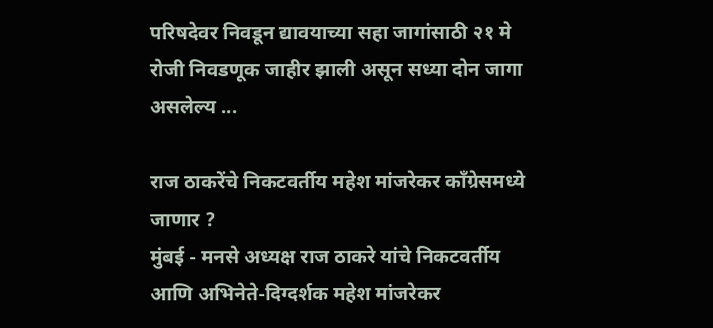परिषदेवर निवडून द्यावयाच्या सहा जागांसाठी २१ मे रोजी निवडणूक जाहीर झाली असून सध्या दोन जागा असलेल्य ...

राज ठाकरेंचे निकटवर्तीय महेश मांजरेकर काँग्रेसमध्ये जाणार ?
मुंबई - मनसे अध्यक्ष राज ठाकरे यांचे निकटवर्तीय आणि अभिनेते-दिग्दर्शक महेश मांजरेकर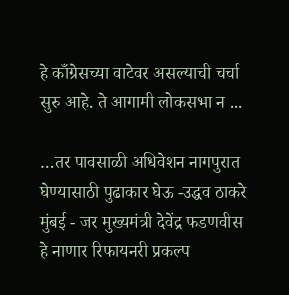हे काँग्रेसच्या वाटेवर असल्याची चर्चा सुरु आहे. ते आगामी लोकसभा न ...

…तर पावसाळी अधिवेशन नागपुरात घेण्यासाठी पुढाकार घेऊ -उद्धव ठाकरे
मुंबई - जर मुख्यमंत्री देवेंद्र फडणवीस हे नाणार रिफायनरी प्रकल्प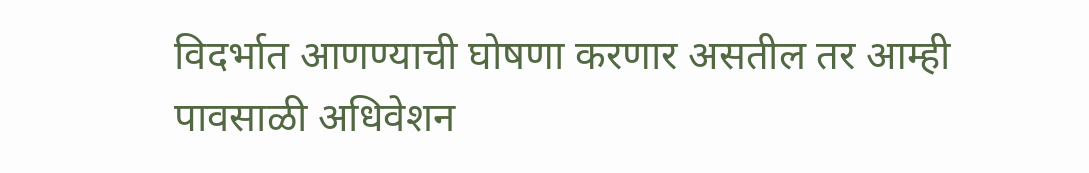विदर्भात आणण्याची घोषणा करणार असतील तर आम्ही पावसाळी अधिवेशन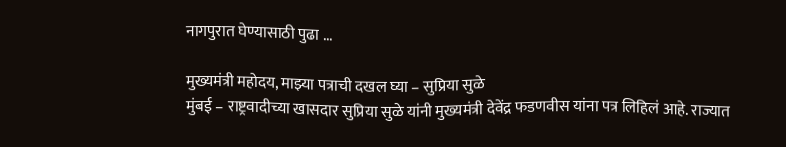नागपुरात घेण्यासाठी पुढा ...

मुख्यमंत्री महोदय, माझ्या पत्राची दखल घ्या – सुप्रिया सुळे
मुंबई – राष्ट्रवादीच्या खासदार सुप्रिया सुळे यांनी मुख्यमंत्री देवेंद्र फडणवीस यांना पत्र लिहिलं आहे. राज्यात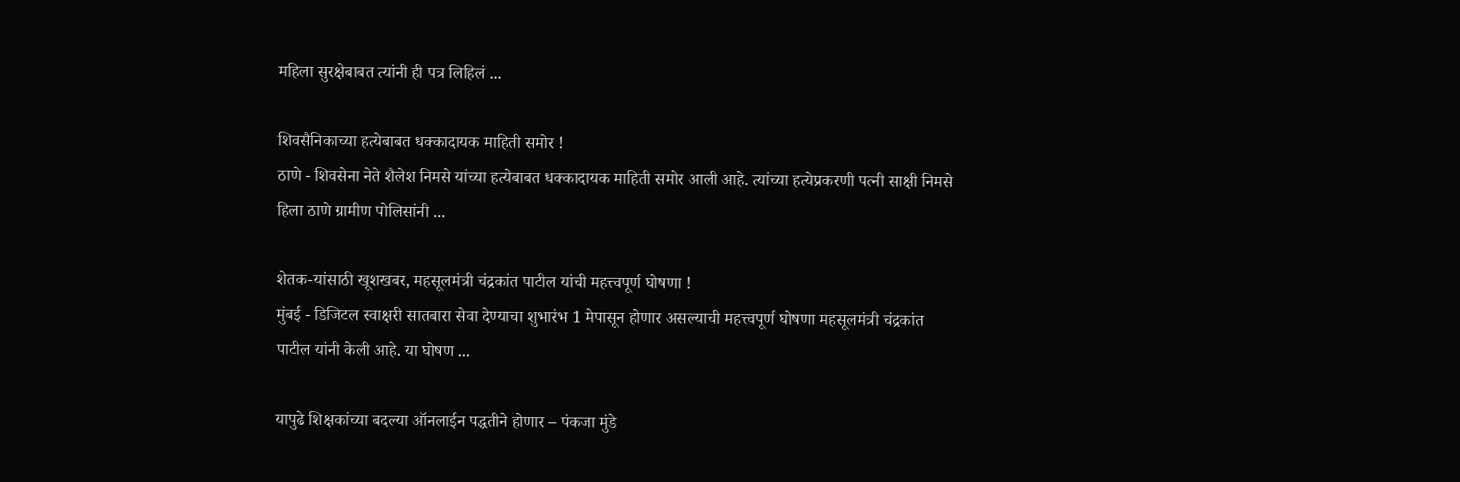महिला सुरक्षेबाबत त्यांनी ही पत्र लिहिलं ...

शिवसैनिकाच्या हत्येबाबत धक्कादायक माहिती समोर !
ठाणे - शिवसेना नेते शैलेश निमसे यांच्या हत्येबाबत धक्कादायक माहिती समोर आली आहे. त्यांच्या हत्येप्रकरणी पत्नी साक्षी निमसे हिला ठाणे ग्रामीण पोलिसांनी ...

शेतक-यांसाठी खूशखबर, महसूलमंत्री चंद्रकांत पाटील यांची महत्त्वपूर्ण घोषणा !
मुंबई - डिजिटल स्वाक्षरी सातबारा सेवा देण्याचा शुभारंभ 1 मेपासून होणार असल्याची महत्त्वपूर्ण घोषणा महसूलमंत्री चंद्रकांत पाटील यांनी केली आहे. या घोषण ...

यापुढे शिक्षकांच्या बदल्या ऑनलाईन पद्धतीने होणार – पंकजा मुंडे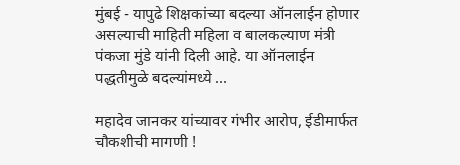मुंबई - यापुढे शिक्षकांच्या बदल्या ऑनलाईन होणार असल्याची माहिती महिला व बालकल्याण मंत्री पंकजा मुंडे यांनी दिली आहे. या ऑनलाईन पद्धतीमुळे बदल्यांमध्ये ...

महादेव जानकर यांच्यावर गंभीर आरोप, ईडीमार्फत चौकशीची मागणी !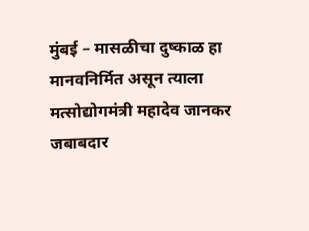मुंबई – मासळीचा दुष्काळ हा मानवनिर्मित असून त्याला मत्सोद्योगमंत्री महादेव जानकर जबाबदार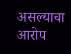असल्याचा आरोप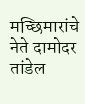मच्छिमारांचे नेते दामोदर तांडेल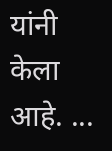यांनी केला आहे. ...